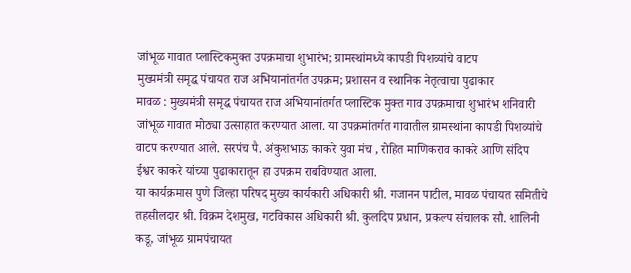जांभूळ गावात प्लास्टिकमुक्त उपक्रमाचा शुभारंभ; ग्रामस्थांमध्ये कापडी पिशव्यांचे वाटप
मुख्यमंत्री समृद्ध पंचायत राज अभियानांतर्गत उपक्रम; प्रशासन व स्थानिक नेतृत्वाचा पुढाकार
मावळ : मुख्यमंत्री समृद्ध पंचायत राज अभियानांतर्गत प्लास्टिक मुक्त गाव उपक्रमाचा शुभारंभ शनिवारी जांभूळ गावात मोठ्या उत्साहात करण्यात आला. या उपक्रमांतर्गत गावातील ग्रामस्थांना कापडी पिशव्यांचे वाटप करण्यात आले. सरपंच पै. अंकुशभाऊ काकरे युवा मंच , रोहित माणिकराव काकरे आणि संदिप ईश्वर काकरे यांच्या पुढाकारातून हा उपक्रम राबविण्यात आला.
या कार्यक्रमास पुणे जिल्हा परिषद मुख्य कार्यकारी अधिकारी श्री. गजानन पाटील, मावळ पंचायत समितीचे तहसीलदार श्री. विक्रम देशमुख, गटविकास अधिकारी श्री. कुलदिप प्रधान, प्रकल्प संचालक सौ. शालिनी कडू, जांभूळ ग्रामपंचायत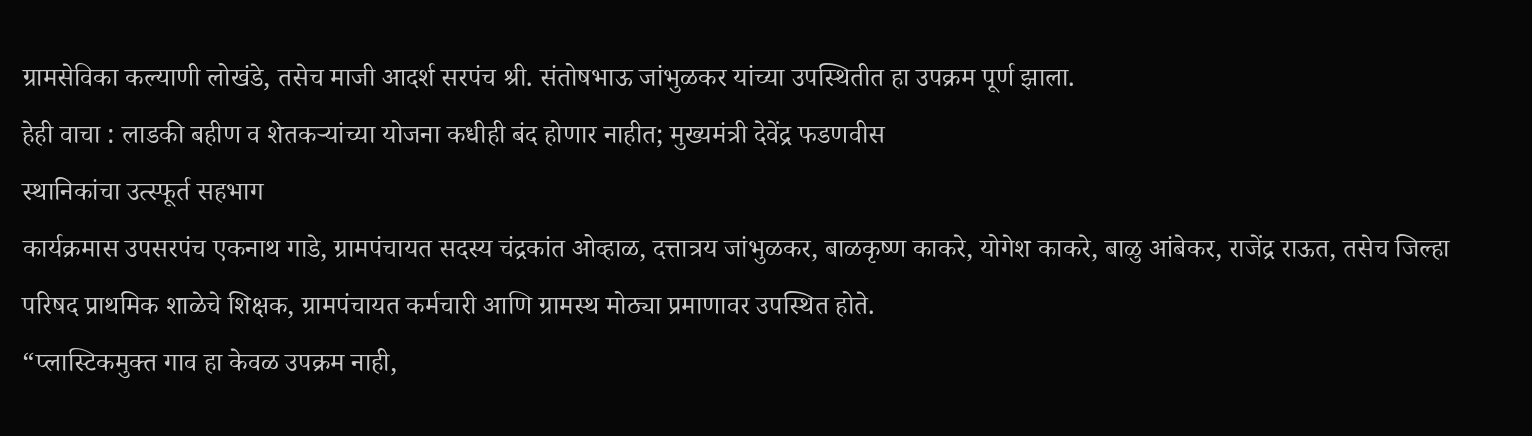ग्रामसेविका कल्याणी लोखंडे, तसेच माजी आदर्श सरपंच श्री. संतोषभाऊ जांभुळकर यांच्या उपस्थितीत हा उपक्रम पूर्ण झाला.
हेही वाचा : लाडकी बहीण व शेतकऱ्यांच्या योजना कधीही बंद होणार नाहीत; मुख्यमंत्री देवेंद्र फडणवीस
स्थानिकांचा उत्स्फूर्त सहभाग
कार्यक्रमास उपसरपंच एकनाथ गाडे, ग्रामपंचायत सदस्य चंद्रकांत ओव्हाळ, दत्तात्रय जांभुळकर, बाळकृष्ण काकरे, योगेश काकरे, बाळु आंबेकर, राजेंद्र राऊत, तसेच जिल्हा परिषद प्राथमिक शाळेचे शिक्षक, ग्रामपंचायत कर्मचारी आणि ग्रामस्थ मोठ्या प्रमाणावर उपस्थित होते.
“प्लास्टिकमुक्त गाव हा केवळ उपक्रम नाही,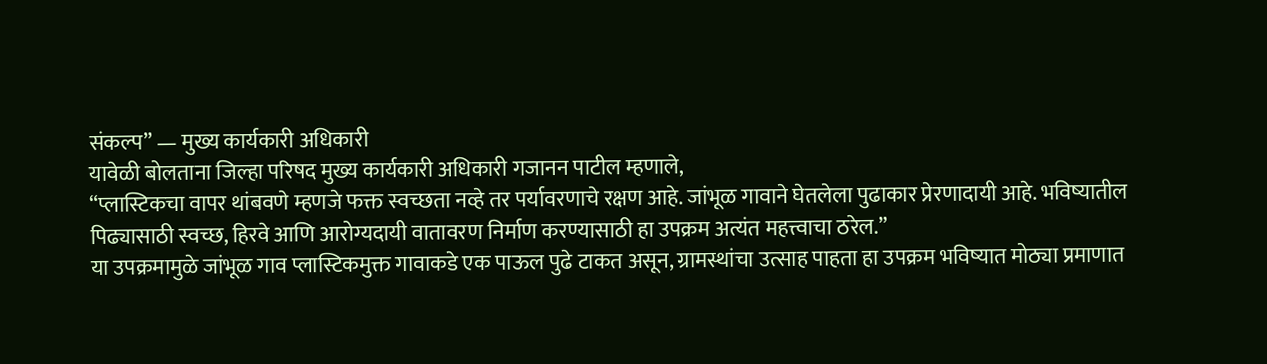संकल्प” — मुख्य कार्यकारी अधिकारी
यावेळी बोलताना जिल्हा परिषद मुख्य कार्यकारी अधिकारी गजानन पाटील म्हणाले,
“प्लास्टिकचा वापर थांबवणे म्हणजे फक्त स्वच्छता नव्हे तर पर्यावरणाचे रक्षण आहे. जांभूळ गावाने घेतलेला पुढाकार प्रेरणादायी आहे. भविष्यातील पिढ्यासाठी स्वच्छ, हिरवे आणि आरोग्यदायी वातावरण निर्माण करण्यासाठी हा उपक्रम अत्यंत महत्त्वाचा ठरेल.”
या उपक्रमामुळे जांभूळ गाव प्लास्टिकमुक्त गावाकडे एक पाऊल पुढे टाकत असून, ग्रामस्थांचा उत्साह पाहता हा उपक्रम भविष्यात मोठ्या प्रमाणात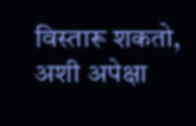विस्तारू शकतो, अशी अपेक्षा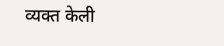व्यक्त केली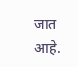जात आहे.